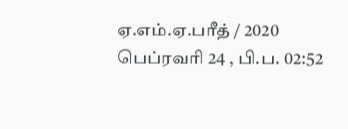ஏ.எம்.ஏ.பரீத் / 2020 பெப்ரவரி 24 , பி.ப. 02:52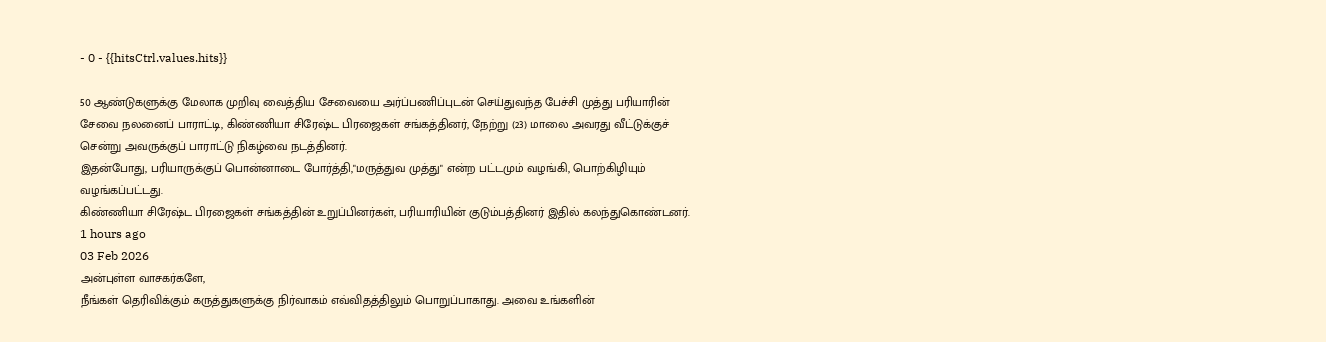- 0 - {{hitsCtrl.values.hits}}

50 ஆண்டுகளுக்கு மேலாக முறிவு வைத்திய சேவையை அர்ப்பணிப்புடன் செய்துவந்த பேச்சி முத்து பரியாரின் சேவை நலனைப் பாராட்டி, கிண்ணியா சிரேஷ்ட பிரஜைகள் சங்கத்தினர், நேற்று (23) மாலை அவரது வீட்டுக்குச் சென்று அவருக்குப் பாராட்டு நிகழ்வை நடத்தினர்.
இதன்போது, பரியாருக்குப் பொன்னாடை போர்த்தி,"மருத்துவ முத்து" என்ற பட்டமும் வழங்கி, பொற்கிழியும் வழங்கப்பட்டது.
கிண்ணியா சிரேஷ்ட பிரஜைகள் சங்கத்தின் உறுப்பினர்கள், பரியாரியின் குடும்பத்தினர் இதில் கலந்துகொண்டனர்.
1 hours ago
03 Feb 2026
அன்புள்ள வாசகர்களே,
நீங்கள் தெரிவிக்கும் கருத்துகளுக்கு நிர்வாகம் எவ்விதத்திலும் பொறுப்பாகாது. அவை உங்களின்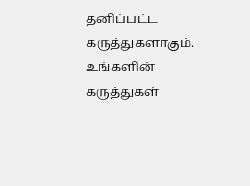தனிப்பட்ட கருத்துகளாகும். உங்களின் கருத்துகள்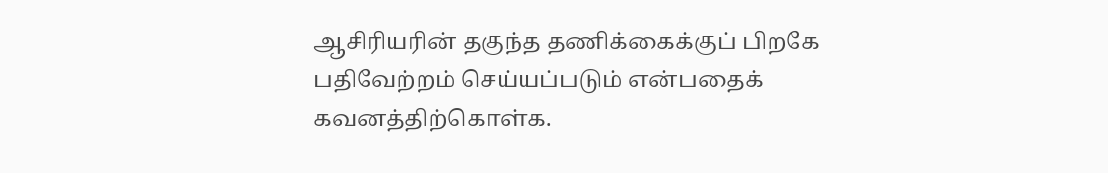ஆசிரியரின் தகுந்த தணிக்கைக்குப் பிறகே பதிவேற்றம் செய்யப்படும் என்பதைக் கவனத்திற்கொள்க.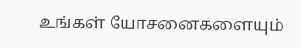உங்கள் யோசனைகளையும்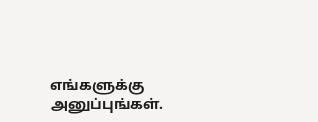எங்களுக்கு அனுப்புங்கள்.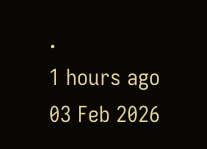.
1 hours ago
03 Feb 2026